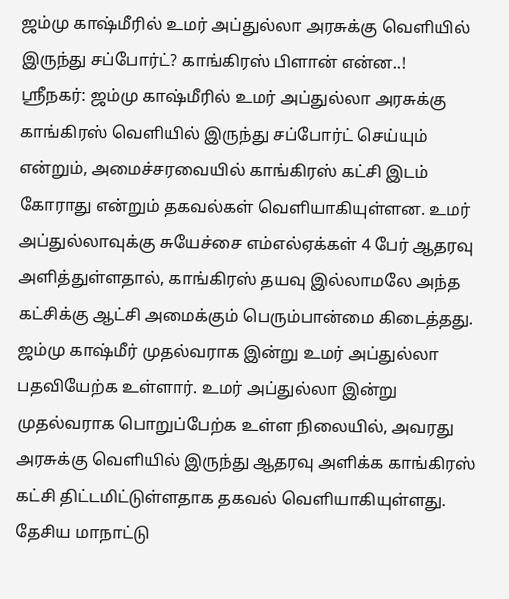ஜம்மு காஷ்மீரில் உமர் அப்துல்லா அரசுக்கு வெளியில் இருந்து சப்போர்ட்? காங்கிரஸ் பிளான் என்ன..!
ஸ்ரீநகர்: ஜம்மு காஷ்மீரில் உமர் அப்துல்லா அரசுக்கு காங்கிரஸ் வெளியில் இருந்து சப்போர்ட் செய்யும் என்றும், அமைச்சரவையில் காங்கிரஸ் கட்சி இடம் கோராது என்றும் தகவல்கள் வெளியாகியுள்ளன. உமர் அப்துல்லாவுக்கு சுயேச்சை எம்எல்ஏக்கள் 4 பேர் ஆதரவு அளித்துள்ளதால், காங்கிரஸ் தயவு இல்லாமலே அந்த கட்சிக்கு ஆட்சி அமைக்கும் பெரும்பான்மை கிடைத்தது.
ஜம்மு காஷ்மீர் முதல்வராக இன்று உமர் அப்துல்லா பதவியேற்க உள்ளார். உமர் அப்துல்லா இன்று முதல்வராக பொறுப்பேற்க உள்ள நிலையில், அவரது அரசுக்கு வெளியில் இருந்து ஆதரவு அளிக்க காங்கிரஸ் கட்சி திட்டமிட்டுள்ளதாக தகவல் வெளியாகியுள்ளது. தேசிய மாநாட்டு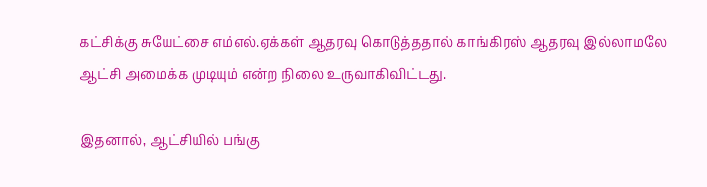கட்சிக்கு சுயேட்சை எம்எல்.ஏக்கள் ஆதரவு கொடுத்ததால் காங்கிரஸ் ஆதரவு இல்லாமலே ஆட்சி அமைக்க முடியும் என்ற நிலை உருவாகிவிட்டது.

இதனால், ஆட்சியில் பங்கு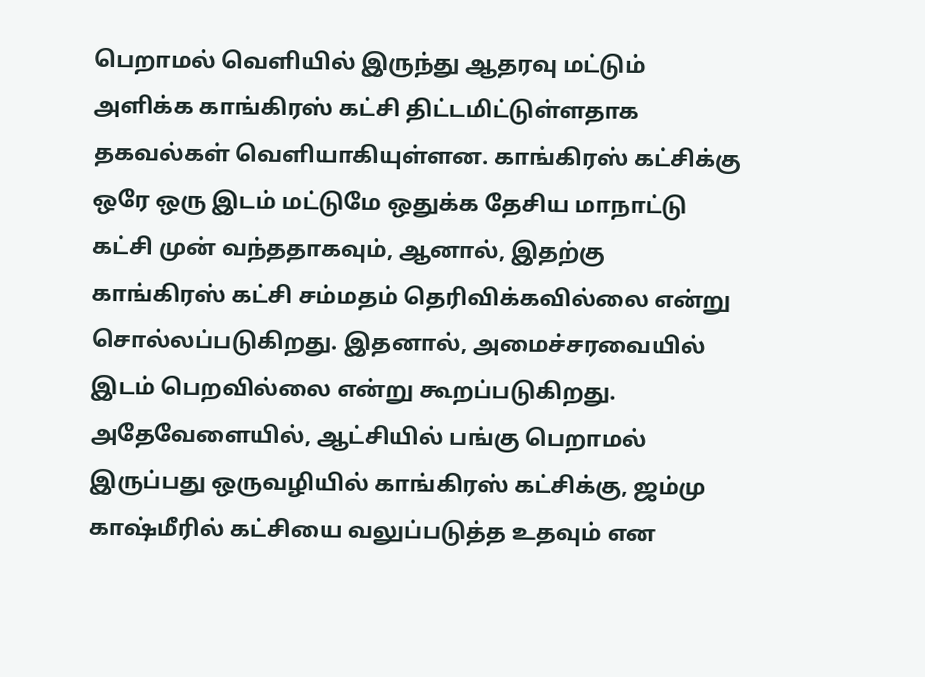பெறாமல் வெளியில் இருந்து ஆதரவு மட்டும் அளிக்க காங்கிரஸ் கட்சி திட்டமிட்டுள்ளதாக தகவல்கள் வெளியாகியுள்ளன. காங்கிரஸ் கட்சிக்கு ஒரே ஒரு இடம் மட்டுமே ஒதுக்க தேசிய மாநாட்டு கட்சி முன் வந்ததாகவும், ஆனால், இதற்கு காங்கிரஸ் கட்சி சம்மதம் தெரிவிக்கவில்லை என்று சொல்லப்படுகிறது. இதனால், அமைச்சரவையில் இடம் பெறவில்லை என்று கூறப்படுகிறது.
அதேவேளையில், ஆட்சியில் பங்கு பெறாமல் இருப்பது ஒருவழியில் காங்கிரஸ் கட்சிக்கு, ஜம்மு காஷ்மீரில் கட்சியை வலுப்படுத்த உதவும் என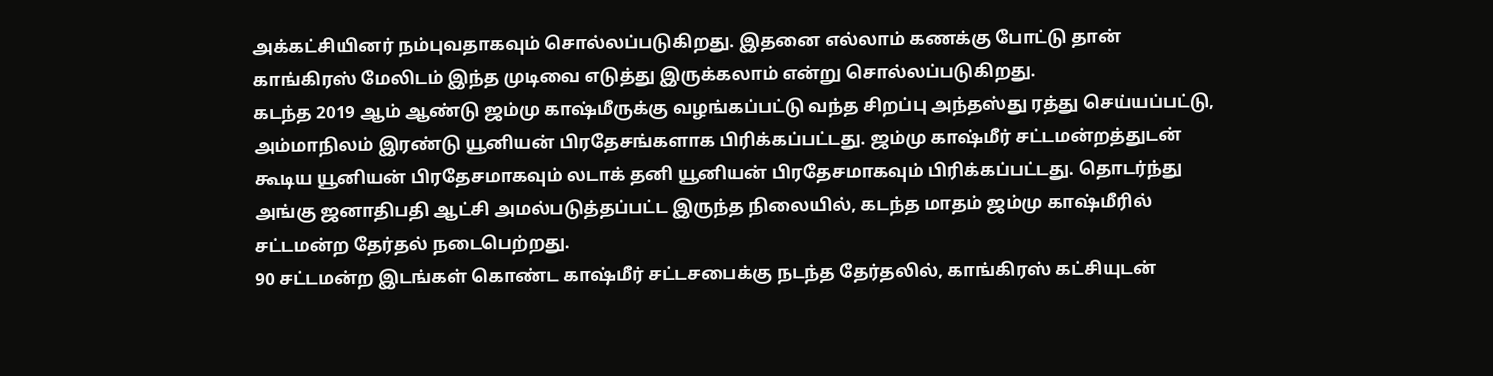அக்கட்சியினர் நம்புவதாகவும் சொல்லப்படுகிறது. இதனை எல்லாம் கணக்கு போட்டு தான் காங்கிரஸ் மேலிடம் இந்த முடிவை எடுத்து இருக்கலாம் என்று சொல்லப்படுகிறது.
கடந்த 2019 ஆம் ஆண்டு ஜம்மு காஷ்மீருக்கு வழங்கப்பட்டு வந்த சிறப்பு அந்தஸ்து ரத்து செய்யப்பட்டு, அம்மாநிலம் இரண்டு யூனியன் பிரதேசங்களாக பிரிக்கப்பட்டது. ஜம்மு காஷ்மீர் சட்டமன்றத்துடன் கூடிய யூனியன் பிரதேசமாகவும் லடாக் தனி யூனியன் பிரதேசமாகவும் பிரிக்கப்பட்டது. தொடர்ந்து அங்கு ஜனாதிபதி ஆட்சி அமல்படுத்தப்பட்ட இருந்த நிலையில், கடந்த மாதம் ஜம்மு காஷ்மீரில் சட்டமன்ற தேர்தல் நடைபெற்றது.
90 சட்டமன்ற இடங்கள் கொண்ட காஷ்மீர் சட்டசபைக்கு நடந்த தேர்தலில், காங்கிரஸ் கட்சியுடன்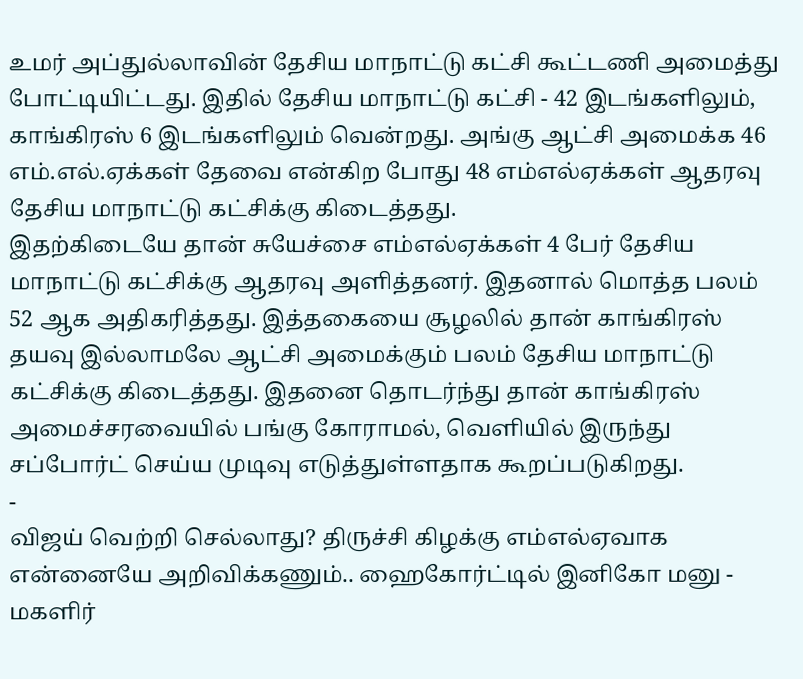உமர் அப்துல்லாவின் தேசிய மாநாட்டு கட்சி கூட்டணி அமைத்து போட்டியிட்டது. இதில் தேசிய மாநாட்டு கட்சி - 42 இடங்களிலும், காங்கிரஸ் 6 இடங்களிலும் வென்றது. அங்கு ஆட்சி அமைக்க 46 எம்.எல்.ஏக்கள் தேவை என்கிற போது 48 எம்எல்ஏக்கள் ஆதரவு தேசிய மாநாட்டு கட்சிக்கு கிடைத்தது.
இதற்கிடையே தான் சுயேச்சை எம்எல்ஏக்கள் 4 பேர் தேசிய மாநாட்டு கட்சிக்கு ஆதரவு அளித்தனர். இதனால் மொத்த பலம் 52 ஆக அதிகரித்தது. இத்தகையை சூழலில் தான் காங்கிரஸ் தயவு இல்லாமலே ஆட்சி அமைக்கும் பலம் தேசிய மாநாட்டு கட்சிக்கு கிடைத்தது. இதனை தொடர்ந்து தான் காங்கிரஸ் அமைச்சரவையில் பங்கு கோராமல், வெளியில் இருந்து சப்போர்ட் செய்ய முடிவு எடுத்துள்ளதாக கூறப்படுகிறது.
-
விஜய் வெற்றி செல்லாது? திருச்சி கிழக்கு எம்எல்ஏவாக என்னையே அறிவிக்கணும்.. ஹைகோர்ட்டில் இனிகோ மனு -
மகளிர்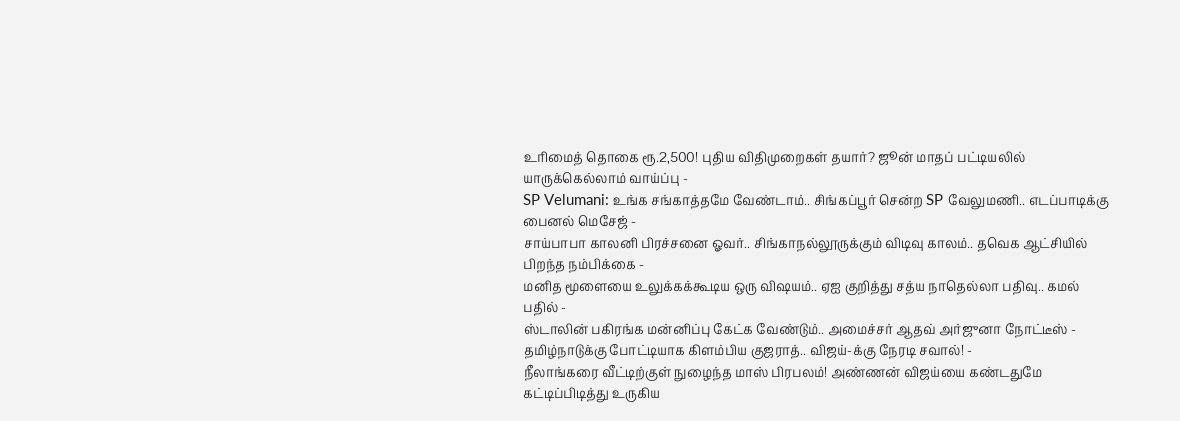உரிமைத் தொகை ரூ.2,500! புதிய விதிமுறைகள் தயார்? ஜூன் மாதப் பட்டியலில் யாருக்கெல்லாம் வாய்ப்பு -
SP Velumani: உங்க சங்காத்தமே வேண்டாம்.. சிங்கப்பூர் சென்ற SP வேலுமணி.. எடப்பாடிக்கு பைனல் மெசேஜ் -
சாய்பாபா காலனி பிரச்சனை ஓவர்.. சிங்காநல்லூருக்கும் விடிவு காலம்.. தவெக ஆட்சியில் பிறந்த நம்பிக்கை -
மனித மூளையை உலுக்கக்கூடிய ஒரு விஷயம்.. ஏஐ குறித்து சத்ய நாதெல்லா பதிவு.. கமல் பதில் -
ஸ்டாலின் பகிரங்க மன்னிப்பு கேட்க வேண்டும்.. அமைச்சர் ஆதவ் அர்ஜுனா நோட்டீஸ் -
தமிழ்நாடுக்கு போட்டியாக கிளம்பிய குஜராத்.. விஜய்-க்கு நேரடி சவால்! -
நீலாங்கரை வீட்டிற்குள் நுழைந்த மாஸ் பிரபலம்! அண்ணன் விஜய்யை கண்டதுமே கட்டிப்பிடித்து உருகிய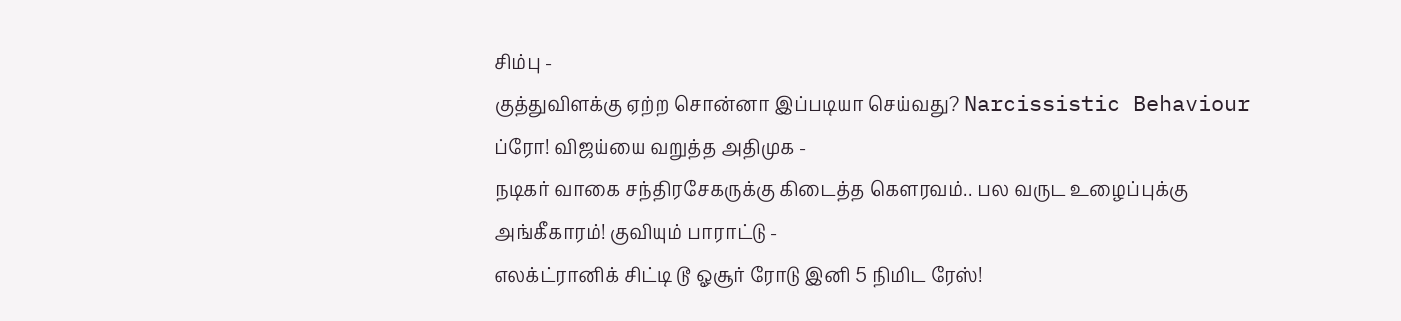சிம்பு -
குத்துவிளக்கு ஏற்ற சொன்னா இப்படியா செய்வது? Narcissistic Behaviour ப்ரோ! விஜய்யை வறுத்த அதிமுக -
நடிகர் வாகை சந்திரசேகருக்கு கிடைத்த கௌரவம்.. பல வருட உழைப்புக்கு அங்கீகாரம்! குவியும் பாராட்டு -
எலக்ட்ரானிக் சிட்டி டூ ஓசூர் ரோடு இனி 5 நிமிட ரேஸ்!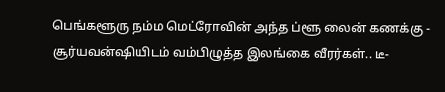பெங்களூரு நம்ம மெட்ரோவின் அந்த ப்ளூ லைன் கணக்கு -
சூர்யவன்ஷியிடம் வம்பிழுத்த இலங்கை வீரர்கள்.. டீ-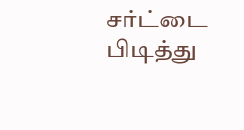சர்ட்டை பிடித்து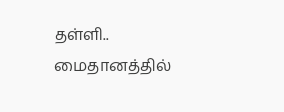தள்ளி.. மைதானத்தில்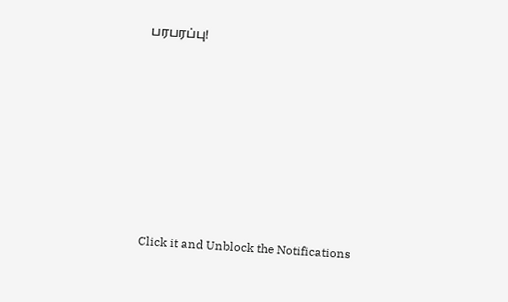பரபரப்பு!












Click it and Unblock the Notifications